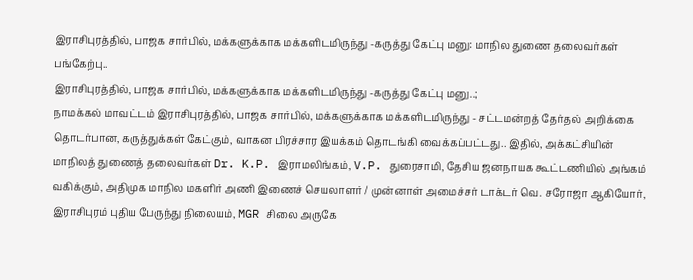இராசிபுரத்தில், பாஜக சார்பில், மக்களுக்காக மக்களிடமிருந்து -கருத்து கேட்பு மனு: மாநில துணை தலைவர்கள் பங்கேற்பு..
இராசிபுரத்தில், பாஜக சார்பில், மக்களுக்காக மக்களிடமிருந்து -கருத்து கேட்பு மனு..;
நாமக்கல் மாவட்டம் இராசிபுரத்தில், பாஜக சார்பில், மக்களுக்காக மக்களிடமிருந்து - சட்டமன்றத் தேர்தல் அறிக்கை தொடர்பான, கருத்துக்கள் கேட்கும், வாகன பிரச்சார இயக்கம் தொடங்கி வைக்கப்பட்டது.. இதில், அக்கட்சியின் மாநிலத் துணைத் தலைவர்கள் Dr. K.P. இராமலிங்கம், V.P. துரைசாமி, தேசிய ஜனநாயக கூட்டணியில் அங்கம் வகிக்கும், அதிமுக மாநில மகளிர் அணி இணைச் செயலாளர் / முன்னாள் அமைச்சர் டாக்டர் வெ. சரோஜா ஆகியோர், இராசிபுரம் புதிய பேருந்து நிலையம், MGR சிலை அருகே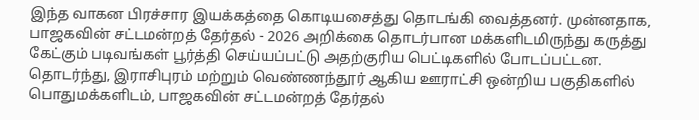இந்த வாகன பிரச்சார இயக்கத்தை கொடியசைத்து தொடங்கி வைத்தனர். முன்னதாக, பாஜகவின் சட்டமன்றத் தேர்தல் - 2026 அறிக்கை தொடர்பான மக்களிடமிருந்து கருத்து கேட்கும் படிவங்கள் பூர்த்தி செய்யப்பட்டு அதற்குரிய பெட்டிகளில் போடப்பட்டன. தொடர்ந்து, இராசிபுரம் மற்றும் வெண்ணந்தூர் ஆகிய ஊராட்சி ஒன்றிய பகுதிகளில் பொதுமக்களிடம், பாஜகவின் சட்டமன்றத் தேர்தல்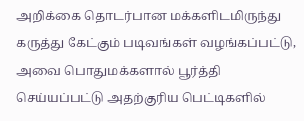அறிக்கை தொடர்பான மக்களிடமிருந்து கருத்து கேட்கும் படிவங்கள் வழங்கப்பட்டு, அவை பொதுமக்களால் பூர்த்தி செய்யப்பட்டு அதற்குரிய பெட்டிகளில்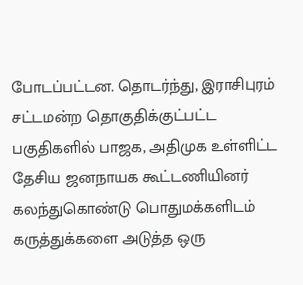போடப்பட்டன. தொடர்ந்து, இராசிபுரம் சட்டமன்ற தொகுதிக்குட்பட்ட பகுதிகளில் பாஜக, அதிமுக உள்ளிட்ட தேசிய ஜனநாயக கூட்டணியினர் கலந்துகொண்டு பொதுமக்களிடம் கருத்துக்களை அடுத்த ஒரு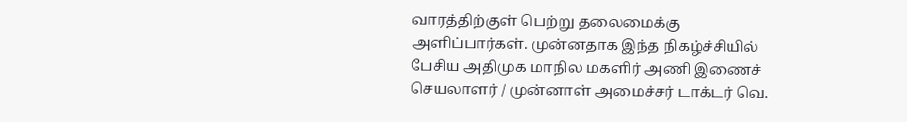வாரத்திற்குள் பெற்று தலைமைக்கு அளிப்பார்கள். முன்னதாக இந்த நிகழ்ச்சியில் பேசிய அதிமுக மாநில மகளிர் அணி இணைச் செயலாளர் / முன்னாள் அமைச்சர் டாக்டர் வெ.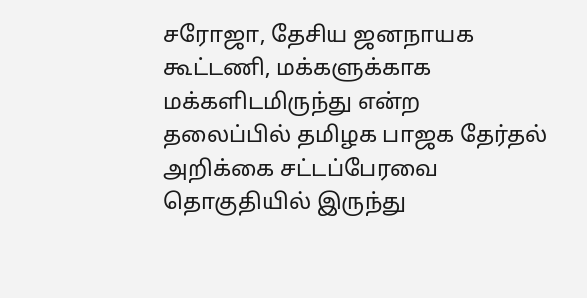சரோஜா, தேசிய ஜனநாயக கூட்டணி, மக்களுக்காக மக்களிடமிருந்து என்ற தலைப்பில் தமிழக பாஜக தேர்தல் அறிக்கை சட்டப்பேரவை தொகுதியில் இருந்து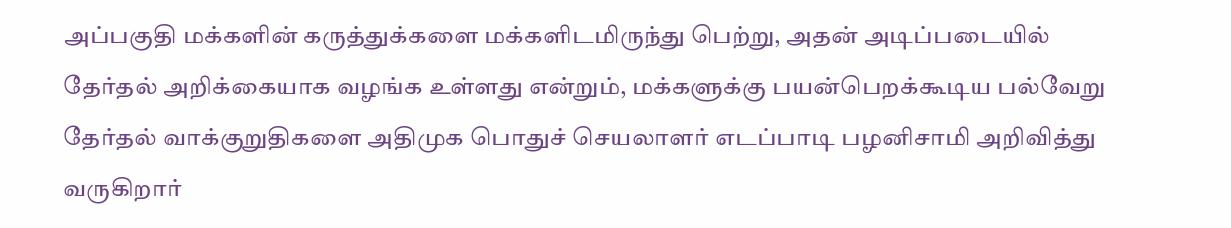அப்பகுதி மக்களின் கருத்துக்களை மக்களிடமிருந்து பெற்று, அதன் அடிப்படையில் தேர்தல் அறிக்கையாக வழங்க உள்ளது என்றும், மக்களுக்கு பயன்பெறக்கூடிய பல்வேறு தேர்தல் வாக்குறுதிகளை அதிமுக பொதுச் செயலாளர் எடப்பாடி பழனிசாமி அறிவித்து வருகிறார்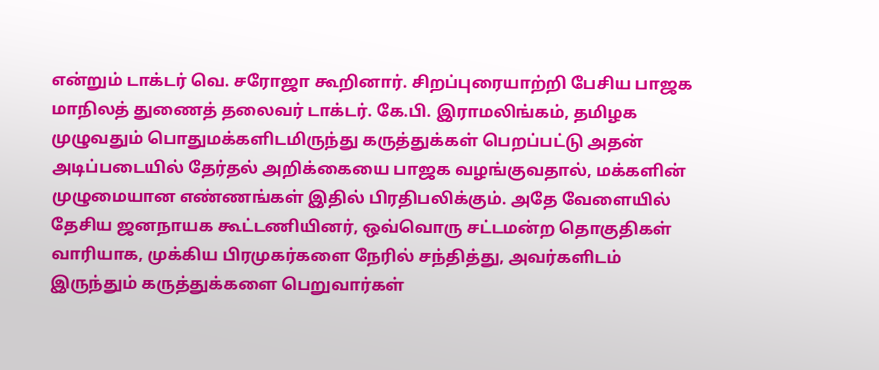என்றும் டாக்டர் வெ. சரோஜா கூறினார். சிறப்புரையாற்றி பேசிய பாஜக மாநிலத் துணைத் தலைவர் டாக்டர். கே.பி. இராமலிங்கம், தமிழக முழுவதும் பொதுமக்களிடமிருந்து கருத்துக்கள் பெறப்பட்டு அதன் அடிப்படையில் தேர்தல் அறிக்கையை பாஜக வழங்குவதால், மக்களின் முழுமையான எண்ணங்கள் இதில் பிரதிபலிக்கும். அதே வேளையில் தேசிய ஜனநாயக கூட்டணியினர், ஒவ்வொரு சட்டமன்ற தொகுதிகள் வாரியாக, முக்கிய பிரமுகர்களை நேரில் சந்தித்து, அவர்களிடம் இருந்தும் கருத்துக்களை பெறுவார்கள்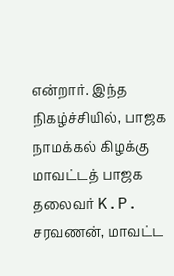என்றார். இந்த நிகழ்ச்சியில், பாஜக நாமக்கல் கிழக்கு மாவட்டத் பாஜக தலைவர் K.P. சரவணன், மாவட்ட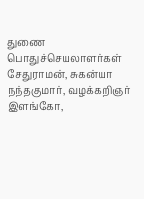துணை பொதுச்செயலாளர்கள் சேதுராமன், சுகன்யா நந்தகுமார், வழக்கறிஞர் இளங்கோ,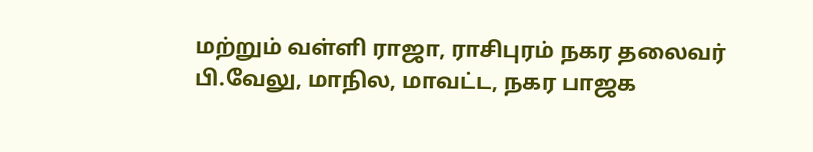மற்றும் வள்ளி ராஜா, ராசிபுரம் நகர தலைவர் பி.வேலு, மாநில, மாவட்ட, நகர பாஜக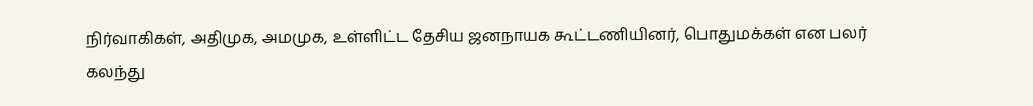நிர்வாகிகள், அதிமுக, அமமுக, உள்ளிட்ட தேசிய ஜனநாயக கூட்டணியினர், பொதுமக்கள் என பலர் கலந்து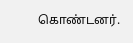கொண்டனர்.